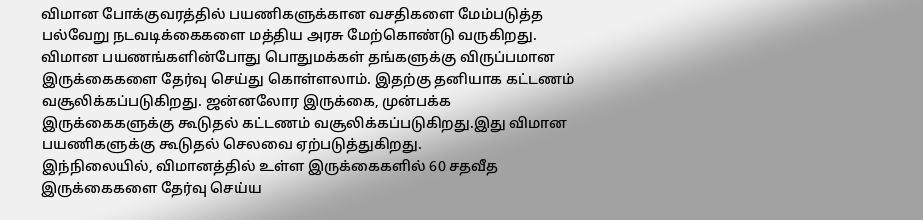விமான போக்குவரத்தில் பயணிகளுக்கான வசதிகளை மேம்படுத்த பல்வேறு நடவடிக்கைகளை மத்திய அரசு மேற்கொண்டு வருகிறது.
விமான பயணங்களின்போது பொதுமக்கள் தங்களுக்கு விருப்பமான இருக்கைகளை தேர்வு செய்து கொள்ளலாம். இதற்கு தனியாக கட்டணம் வசூலிக்கப்படுகிறது. ஜன்னலோர இருக்கை, முன்பக்க இருக்கைகளுக்கு கூடுதல் கட்டணம் வசூலிக்கப்படுகிறது.இது விமான பயணிகளுக்கு கூடுதல் செலவை ஏற்படுத்துகிறது.
இந்நிலையில், விமானத்தில் உள்ள இருக்கைகளில் 60 சதவீத இருக்கைகளை தேர்வு செய்ய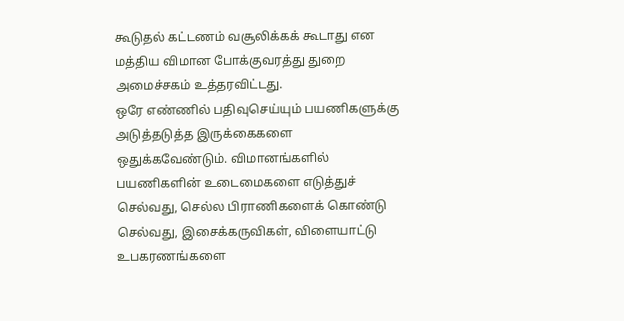கூடுதல் கட்டணம் வசூலிக்கக் கூடாது என மத்திய விமான போக்குவரத்து துறை அமைச்சகம் உத்தரவிட்டது.
ஒரே எண்ணில் பதிவுசெய்யும் பயணிகளுக்கு அடுத்தடுத்த இருக்கைகளை ஒதுக்கவேண்டும். விமானங்களில் பயணிகளின் உடைமைகளை எடுத்துச் செல்வது, செல்ல பிராணிகளைக் கொண்டு செல்வது, இசைக்கருவிகள், விளையாட்டு உபகரணங்களை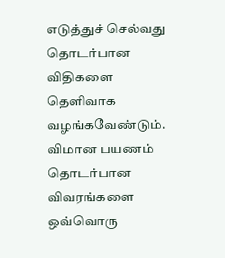எடுத்துச் செல்வது தொடர்பான விதிகளை தெளிவாக வழங்கவேண்டும்.
விமான பயணம் தொடர்பான விவரங்களை ஒவ்வொரு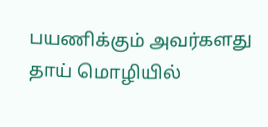பயணிக்கும் அவர்களது தாய் மொழியில்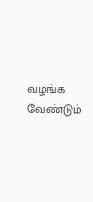வழங்க வேண்டும்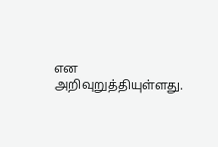என அறிவுறுத்தியுள்ளது.